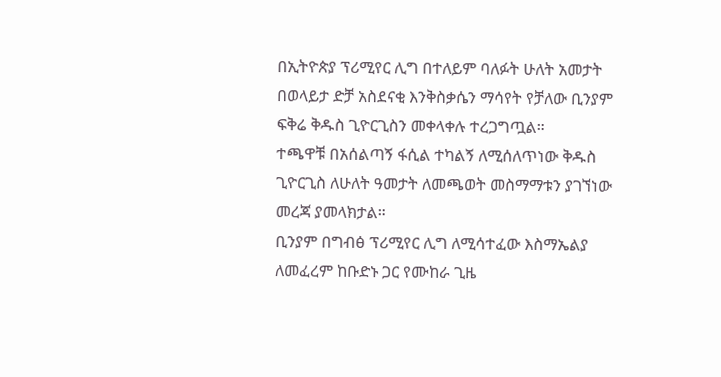በኢትዮጵያ ፕሪሚየር ሊግ በተለይም ባለፉት ሁለት አመታት በወላይታ ድቻ አስደናቂ እንቅስቃሴን ማሳየት የቻለው ቢንያም ፍቅሬ ቅዱስ ጊዮርጊስን መቀላቀሉ ተረጋግጧል።
ተጫዋቹ በአሰልጣኝ ፋሲል ተካልኝ ለሚሰለጥነው ቅዱስ ጊዮርጊስ ለሁለት ዓመታት ለመጫወት መስማማቱን ያገኘነው መረጃ ያመላክታል።
ቢንያም በግብፅ ፕሪሚየር ሊግ ለሚሳተፈው እስማኤልያ ለመፈረም ከቡድኑ ጋር የሙከራ ጊዜ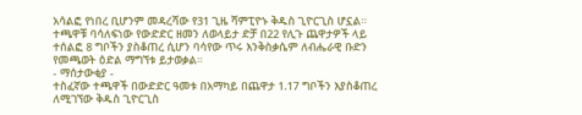አሳልፎ የነበረ ቢሆንም መዳረሻው የ31 ጊዜ ሻምፒዮኑ ቅዱስ ጊዮርጊስ ሆኗል።
ተጫዋቹ ባሳለፍነው የውድድር ዘመን ለወላይታ ድቻ በ22 የሊጉ ጨዋታዎች ላይ ተሰልፎ 8 ግቦችን ያስቆጠረ ሲሆን ባሳየው ጥሩ እንቅስቃሴም ለብሔራዊ ቡድን የመጫወት ዕድል ማግኘቱ ይታወቃል።
- ማሰታውቂያ -
ተስፈኛው ተጫዋች በውድድር ዓመቱ በአማካይ በጨዋታ 1.17 ግቦችን እያስቆጠረ ለሚገኘው ቅዱስ ጊዮርጊስ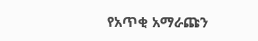የአጥቂ አማራጩን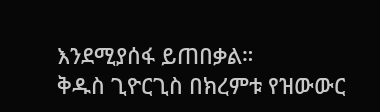እንደሚያሰፋ ይጠበቃል።
ቅዱስ ጊዮርጊስ በክረምቱ የዝውውር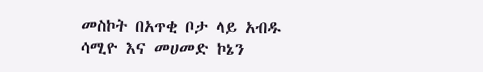መስኮት በአጥቂ ቦታ ላይ አብዱ ሳሚዮ እና መሀመድ ኮኔን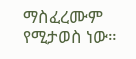ማስፈረሙም የሚታወስ ነው።